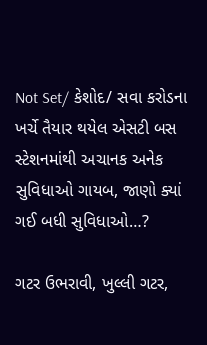Not Set/ કેશોદ/ સવા કરોડના ખર્ચે તૈયાર થયેલ એસટી બસ સ્ટેશનમાંથી અચાનક અનેક સુવિધાઓ ગાયબ, જાણો ક્યાં ગઈ બધી સુવિધાઓ…?

ગટર ઉભરાવી, ખુલ્લી ગટર,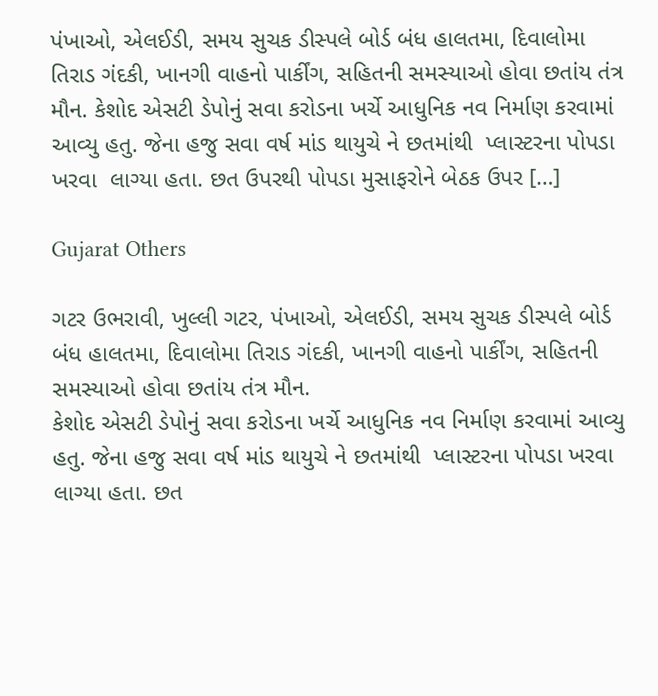પંખાઓ, એલઈડી, સમય સુચક ડીસ્પલે બોર્ડ બંધ હાલતમા, દિવાલોમા તિરાડ ગંદકી, ખાનગી વાહનો પાર્કીંગ, સહિતની સમસ્યાઓ હોવા છતાંય તંત્ર મૌન. કેશોદ એસટી ડેપોનું સવા કરોડના ખર્ચે આધુનિક નવ નિર્માણ કરવામાં આવ્યુ હતુ. જેના હજુ સવા વર્ષ માંડ થાયુચે ને છતમાંથી  પ્લાસ્ટરના પોપડા ખરવા  લાગ્યા હતા. છત ઉપરથી પોપડા મુસાફરોને બેઠક ઉપર […]

Gujarat Others

ગટર ઉભરાવી, ખુલ્લી ગટર, પંખાઓ, એલઈડી, સમય સુચક ડીસ્પલે બોર્ડ બંધ હાલતમા, દિવાલોમા તિરાડ ગંદકી, ખાનગી વાહનો પાર્કીંગ, સહિતની સમસ્યાઓ હોવા છતાંય તંત્ર મૌન.
કેશોદ એસટી ડેપોનું સવા કરોડના ખર્ચે આધુનિક નવ નિર્માણ કરવામાં આવ્યુ હતુ. જેના હજુ સવા વર્ષ માંડ થાયુચે ને છતમાંથી  પ્લાસ્ટરના પોપડા ખરવા  લાગ્યા હતા. છત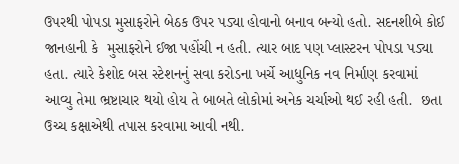ઉપરથી પોપડા મુસાફરોને બેઠક ઉપર પડ્યા હોવાનો બનાવ બન્યો હતો. સદનશીબે કોઈ જાનહાની કે  મુસાફરોને ઈજા પહોંચી ન હતી. ત્યાર બાદ પણ પ્લાસ્ટરન પોપડા પડ્યા હતા. ત્યારે કેશોદ બસ સ્ટેશનનું સવા કરોડના ખર્ચે આધુનિક નવ નિર્માણ કરવામાં આવ્યુ તેમા ભ્રષ્ટાચાર થયો હોય તે બાબતે લોકોમાં અનેક ચર્ચાઓ થઈ રહી હતી.  છતા ઉચ્ચ કક્ષાએથી તપાસ કરવામા આવી નથી.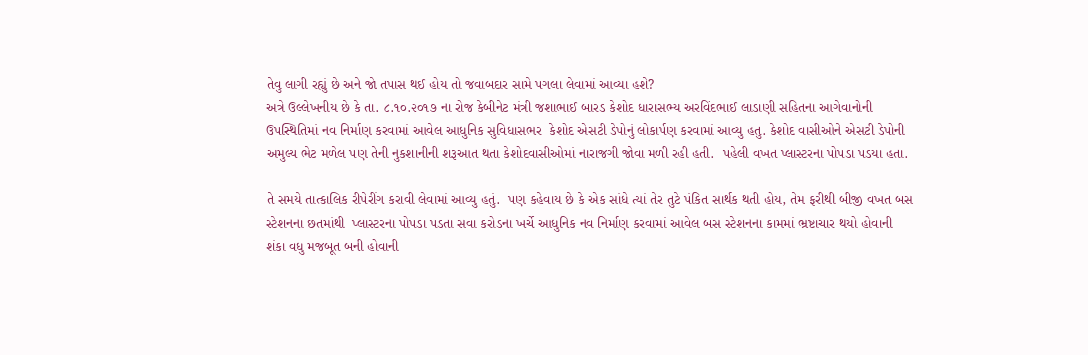તેવુ લાગી રહ્યું છે અને જો તપાસ થઈ હોય તો જવાબદાર સામે પગલા લેવામાં આવ્યા હશે?
અત્રે ઉલ્લેખનીય છે કે તા. ૮.૧૦.૨૦૧૭ ના રોજ કેબીનેટ મંત્રી જશાભાઈ બારડ કેશોદ ધારાસભ્ય અરવિંદભાઈ લાડાણી સહિતના આગેવાનોની ઉપસ્થિતિમાં નવ નિર્માણ કરવામાં આવેલ આધુનિક સુવિધાસભર  કેશોદ એસટી ડેપોનું લોકાર્પણ કરવામાં આવ્યુ હતુ. કેશોદ વાસીઓને એસટી ડેપોની અમુલ્ય ભેટ મળેલ પણ તેની નુકશાનીની શરૂઆત થતા કેશોદવાસીઓમાં નારાજગી જોવા મળી રહી હતી.  પહેલી વખત પ્લાસ્ટરના પોપડા પડયા હતા.

તે સમયે તાત્કાલિક રીપેરીંગ કરાવી લેવામાં આવ્યુ હતું.  પણ કહેવાય છે કે એક સાંધે ત્યાં તેર તુટે પંકિત સાર્થક થતી હોય, તેમ ફરીથી બીજી વખત બસ સ્ટેશનના છતમાંથી  પ્લાસ્ટરના પોપડા પડતા સવા કરોડના ખર્ચે આધુનિક નવ નિર્માણ કરવામાં આવેલ બસ સ્ટેશનના કામમાં ભ્રષ્ટાચાર થયો હોવાની શંકા વધુ મજબૂત બની હોવાની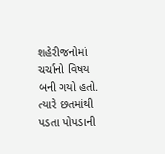શહેરીજનોમાં ચર્ચાનો વિષય બની ગયો હતો.  ત્યારે છતમાંથી પડતા પોપડાની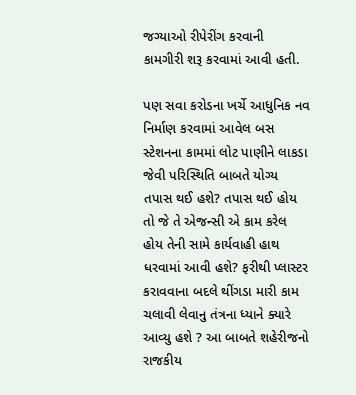જગ્યાઓ રીપેરીંગ કરવાની  કામગીરી શરૂ કરવામાં આવી હતી.

પણ સવા કરોડના ખર્ચે આધુનિક નવ નિર્માણ કરવામાં આવેલ બસ સ્ટેશનના કામમાં લોટ પાણીને લાકડા જેવી પરિસ્થિતિ બાબતે યોગ્ય તપાસ થઈ હશે? તપાસ થઈ હોય તો જે તે એજન્સી એ કામ કરેલ હોય તેની સામે કાર્યવાહી હાથ ધરવામાં આવી હશે? ફરીથી પ્લાસ્ટર કરાવવાના બદલે થીંગડા મારી કામ ચલાવી લેવાનુ તંત્રના ધ્યાને ક્યારે આવ્યુ હશે ? આ બાબતે શહેરીજનો રાજકીય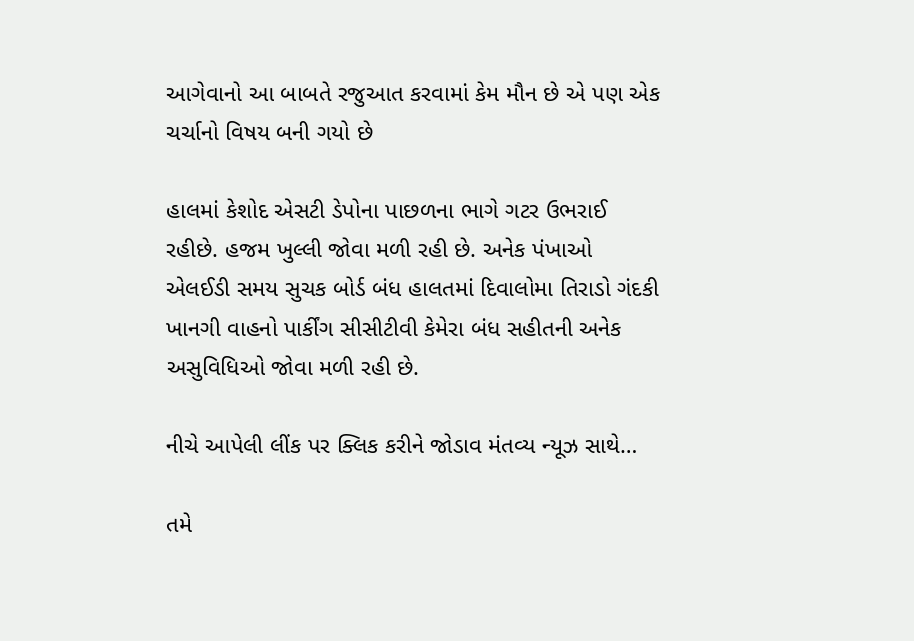આગેવાનો આ બાબતે રજુઆત કરવામાં કેમ મૌન છે એ પણ એક ચર્ચાનો વિષય બની ગયો છે

હાલમાં કેશોદ એસટી ડેપોના પાછળના ભાગે ગટર ઉભરાઈ રહીછે. હજમ ખુલ્લી જોવા મળી રહી છે. અનેક પંખાઓ એલઈડી સમય સુચક બોર્ડ બંધ હાલતમાં દિવાલોમા તિરાડો ગંદકી ખાનગી વાહનો પાર્કીંગ સીસીટીવી કેમેરા બંધ સહીતની અનેક અસુવિધિઓ જોવા મળી રહી છે.

નીચે આપેલી લીંક પર ક્લિક કરીને જોડાવ મંતવ્ય ન્યૂઝ સાથે…

તમે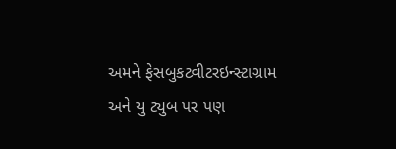અમને ફેસબુકટ્વીટરઇન્સ્ટાગ્રામ અને યુ ટ્યુબ પર પણ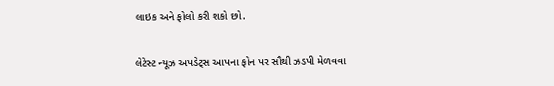લાઇક અને ફોલો કરી શકો છો.

લેટેસ્ટ ન્યૂઝ અપડેટ્સ આપના ફોન પર સૌથી ઝડપી મેળવવા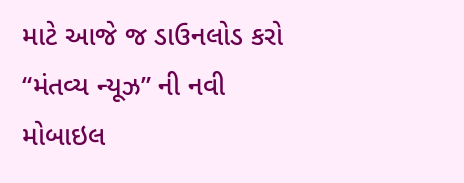માટે આજે જ ડાઉનલોડ કરો “મંતવ્ય ન્યૂઝ” ની નવી મોબાઇલ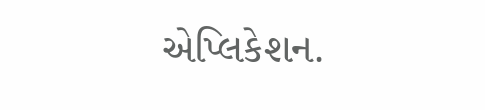એપ્લિકેશન.